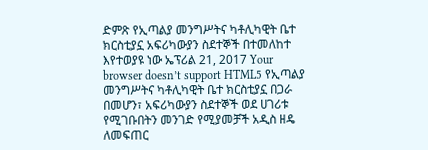ድምጽ የኢጣልያ መንግሥትና ካቶሊካዊት ቤተ ክርስቲያኗ አፍሪካውያን ስደተኞች በተመለከተ እየተወያዩ ነው ኤፕሪል 21, 2017 Your browser doesn’t support HTML5 የኢጣልያ መንግሥትና ካቶሊካዊት ቤተ ክርስቲያኗ በጋራ በመሆን፣ አፍሪካውያን ስደተኞች ወደ ሀገሪቱ የሚገቡበትን መንገድ የሚያመቻች አዲስ ዘዴ ለመፍጠር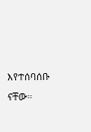እየተሰባሰቡ ናቸው።